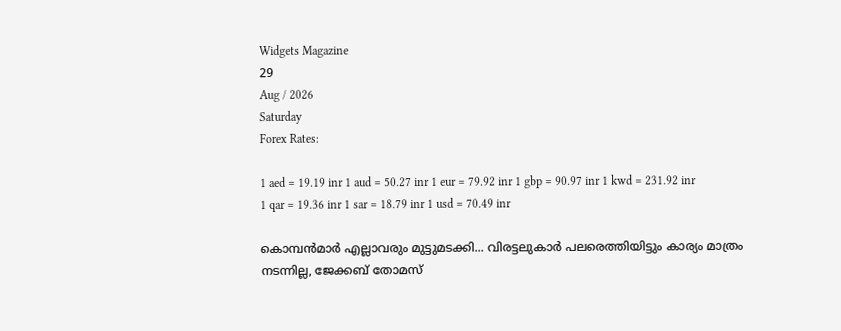Widgets Magazine
29
Aug / 2026
Saturday
Forex Rates:

1 aed = 19.19 inr 1 aud = 50.27 inr 1 eur = 79.92 inr 1 gbp = 90.97 inr 1 kwd = 231.92 inr 1 qar = 19.36 inr 1 sar = 18.79 inr 1 usd = 70.49 inr

കൊമ്പന്‍മാര്‍ എല്ലാവരും മുട്ടുമടക്കി... വിരട്ടലുകാര്‍ പലരെത്തിയിട്ടും കാര്യം മാത്രം നടന്നില്ല, ജേക്കബ് തോമസ്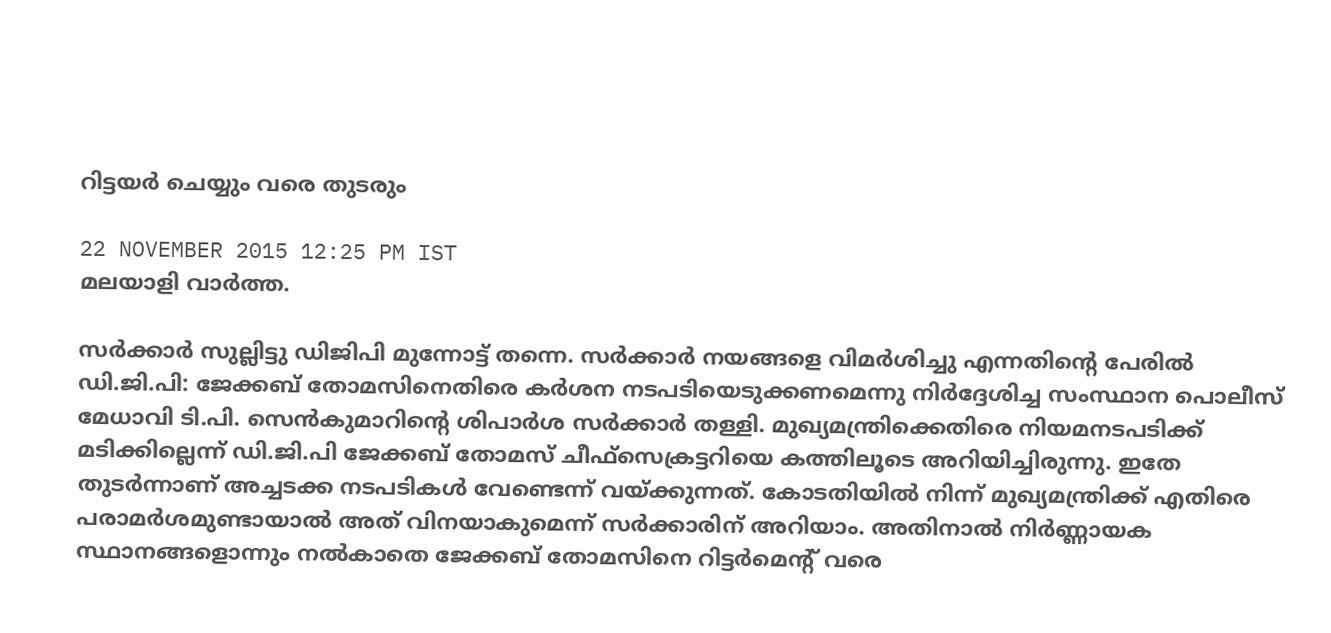റിട്ടയര്‍ ചെയ്യും വരെ തുടരും

22 NOVEMBER 2015 12:25 PM IST
മലയാളി വാര്‍ത്ത.

സര്‍ക്കാര്‍ സുല്ലിട്ടു ഡിജിപി മുന്നോട്ട് തന്നെ. സര്‍ക്കാര്‍ നയങ്ങളെ വിമര്‍ശിച്ചു എന്നതിന്റെ പേരില്‍ ഡി.ജി.പി: ജേക്കബ് തോമസിനെതിരെ കര്‍ശന നടപടിയെടുക്കണമെന്നു നിര്‍ദ്ദേശിച്ച സംസ്ഥാന പൊലീസ് മേധാവി ടി.പി. സെന്‍കുമാറിന്റെ ശിപാര്‍ശ സര്‍ക്കാര്‍ തള്ളി. മുഖ്യമന്ത്രിക്കെതിരെ നിയമനടപടിക്ക് മടിക്കില്ലെന്ന് ഡി.ജി.പി ജേക്കബ് തോമസ് ചീഫ്‌സെക്രട്ടറിയെ കത്തിലൂടെ അറിയിച്ചിരുന്നു. ഇതേ തുടര്‍ന്നാണ് അച്ചടക്ക നടപടികള്‍ വേണ്ടെന്ന് വയ്ക്കുന്നത്. കോടതിയില്‍ നിന്ന് മുഖ്യമന്ത്രിക്ക് എതിരെ പരാമര്‍ശമുണ്ടായാല്‍ അത് വിനയാകുമെന്ന് സര്‍ക്കാരിന് അറിയാം. അതിനാല്‍ നിര്‍ണ്ണായക സ്ഥാനങ്ങളൊന്നും നല്‍കാതെ ജേക്കബ് തോമസിനെ റിട്ടര്‍മെന്റ് വരെ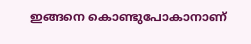ഇങ്ങനെ കൊണ്ടുപോകാനാണ്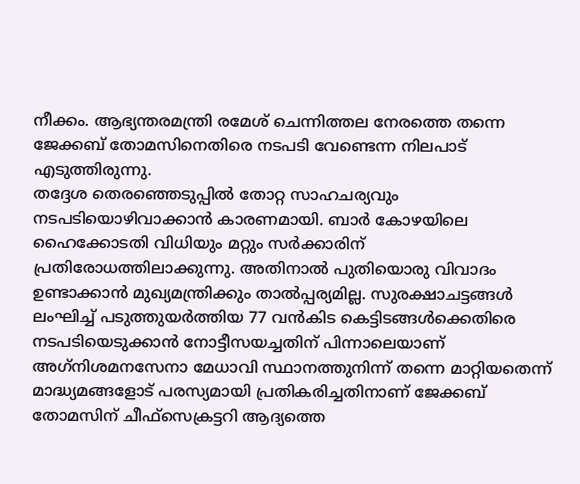നീക്കം. ആഭ്യന്തരമന്ത്രി രമേശ് ചെന്നിത്തല നേരത്തെ തന്നെ ജേക്കബ് തോമസിനെതിരെ നടപടി വേണ്ടെന്ന നിലപാട് എടുത്തിരുന്നു.
തദ്ദേശ തെരഞ്ഞെടുപ്പില്‍ തോറ്റ സാഹചര്യവും നടപടിയൊഴിവാക്കാന്‍ കാരണമായി. ബാര്‍ കോഴയിലെ ഹൈക്കോടതി വിധിയും മറ്റും സര്‍ക്കാരിന് പ്രതിരോധത്തിലാക്കുന്നു. അതിനാല്‍ പുതിയൊരു വിവാദം ഉണ്ടാക്കാന്‍ മുഖ്യമന്ത്രിക്കും താല്‍പ്പര്യമില്ല. സുരക്ഷാചട്ടങ്ങള്‍ ലംഘിച്ച് പടുത്തുയര്‍ത്തിയ 77 വന്‍കിട കെട്ടിടങ്ങള്‍ക്കെതിരെ നടപടിയെടുക്കാന്‍ നോട്ടീസയച്ചതിന് പിന്നാലെയാണ് അഗ്‌നിശമനസേനാ മേധാവി സ്ഥാനത്തുനിന്ന് തന്നെ മാറ്റിയതെന്ന് മാദ്ധ്യമങ്ങളോട് പരസ്യമായി പ്രതികരിച്ചതിനാണ് ജേക്കബ് തോമസിന് ചീഫ്‌സെക്രട്ടറി ആദ്യത്തെ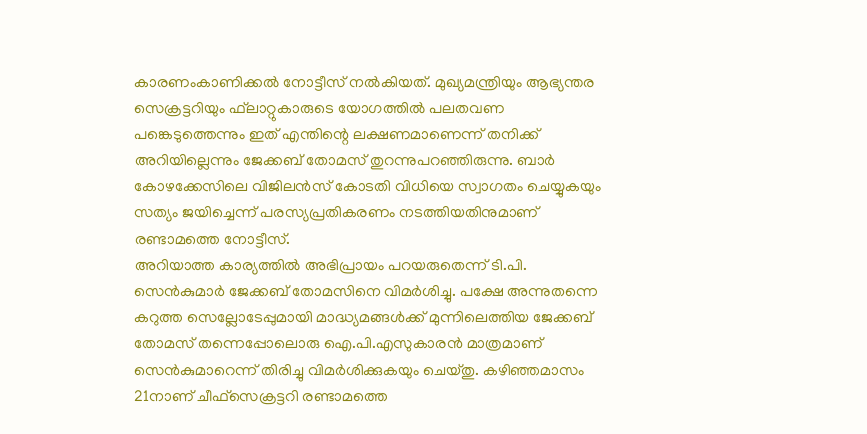കാരണംകാണിക്കല്‍ നോട്ടീസ് നല്‍കിയത്. മുഖ്യമന്ത്രിയും ആഭ്യന്തര സെക്രട്ടറിയും ഫ്‌ലാറ്റുകാരുടെ യോഗത്തില്‍ പലതവണ പങ്കെടുത്തെന്നും ഇത് എന്തിന്റെ ലക്ഷണമാണെന്ന് തനിക്ക് അറിയില്ലെന്നും ജേക്കബ് തോമസ് തുറന്നുപറഞ്ഞിരുന്നു. ബാര്‍ കോഴക്കേസിലെ വിജിലന്‍സ് കോടതി വിധിയെ സ്വാഗതം ചെയ്യുകയും സത്യം ജയിച്ചെന്ന് പരസ്യപ്രതികരണം നടത്തിയതിനുമാണ് രണ്ടാമത്തെ നോട്ടീസ്.
അറിയാത്ത കാര്യത്തില്‍ അഭിപ്രായം പറയരുതെന്ന് ടി.പി. സെന്‍കുമാര്‍ ജേക്കബ് തോമസിനെ വിമര്‍ശിച്ചു. പക്ഷേ അന്നുതന്നെ കറുത്ത സെല്ലോടേപ്പുമായി മാദ്ധ്യമങ്ങള്‍ക്ക് മുന്നിലെത്തിയ ജേക്കബ് തോമസ് തന്നെപ്പോലൊരു ഐ.പി.എസുകാരന്‍ മാത്രമാണ് സെന്‍കുമാറെന്ന് തിരിച്ചു വിമര്‍ശിക്കുകയും ചെയ്തു. കഴിഞ്ഞമാസം 21നാണ് ചീഫ്‌സെക്രട്ടറി രണ്ടാമത്തെ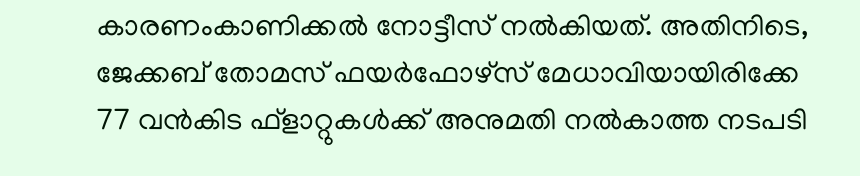കാരണംകാണിക്കല്‍ നോട്ടീസ് നല്‍കിയത്. അതിനിടെ, ജേക്കബ് തോമസ് ഫയര്‍ഫോഴ്‌സ് മേധാവിയായിരിക്കേ 77 വന്‍കിട ഫ്‌ളാറ്റുകള്‍ക്ക് അനുമതി നല്‍കാത്ത നടപടി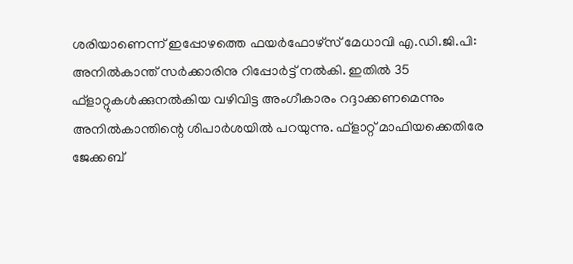ശരിയാണെന്ന് ഇപ്പോഴത്തെ ഫയര്‍ഫോഴ്‌സ് മേധാവി എ.ഡി.ജി.പി: അനില്‍കാന്ത് സര്‍ക്കാരിനു റിപ്പോര്‍ട്ട് നല്‍കി. ഇതില്‍ 35 ഫ്‌ളാറ്റുകള്‍ക്കുനല്‍കിയ വഴിവിട്ട അംഗീകാരം റദ്ദാക്കണമെന്നും അനില്‍കാന്തിന്റെ ശിപാര്‍ശയില്‍ പറയുന്നു. ഫ്‌ളാറ്റ് മാഫിയക്കെതിരേ ജേക്കബ്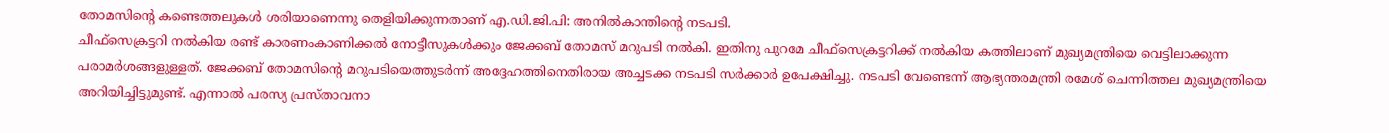തോമസിന്റെ കണ്ടെത്തലുകള്‍ ശരിയാണെന്നു തെളിയിക്കുന്നതാണ് എ.ഡി.ജി.പി: അനില്‍കാന്തിന്റെ നടപടി.
ചീഫ്‌സെക്രട്ടറി നല്‍കിയ രണ്ട് കാരണംകാണിക്കല്‍ നോട്ടീസുകള്‍ക്കും ജേക്കബ് തോമസ് മറുപടി നല്‍കി. ഇതിനു പുറമേ ചീഫ്‌സെക്രട്ടറിക്ക് നല്‍കിയ കത്തിലാണ് മുഖ്യമന്ത്രിയെ വെട്ടിലാക്കുന്ന പരാമര്‍ശങ്ങളുള്ളത്. ജേക്കബ് തോമസിന്റെ മറുപടിയെത്തുടര്‍ന്ന് അദ്ദേഹത്തിനെതിരായ അച്ചടക്ക നടപടി സര്‍ക്കാര്‍ ഉപേക്ഷിച്ചു. നടപടി വേണ്ടെന്ന് ആഭ്യന്തരമന്ത്രി രമേശ് ചെന്നിത്തല മുഖ്യമന്ത്രിയെ അറിയിച്ചിട്ടുമുണ്ട്. എന്നാല്‍ പരസ്യ പ്രസ്താവനാ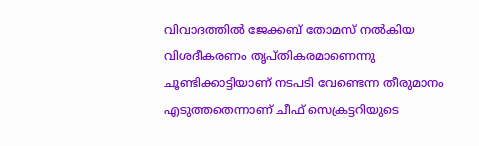വിവാദത്തില്‍ ജേക്കബ് തോമസ് നല്‍കിയ വിശദീകരണം തൃപ്തികരമാണെന്നു ചൂണ്ടിക്കാട്ടിയാണ് നടപടി വേണ്ടെന്ന തീരുമാനം എടുത്തതെന്നാണ് ചീഫ് സെക്രട്ടറിയുടെ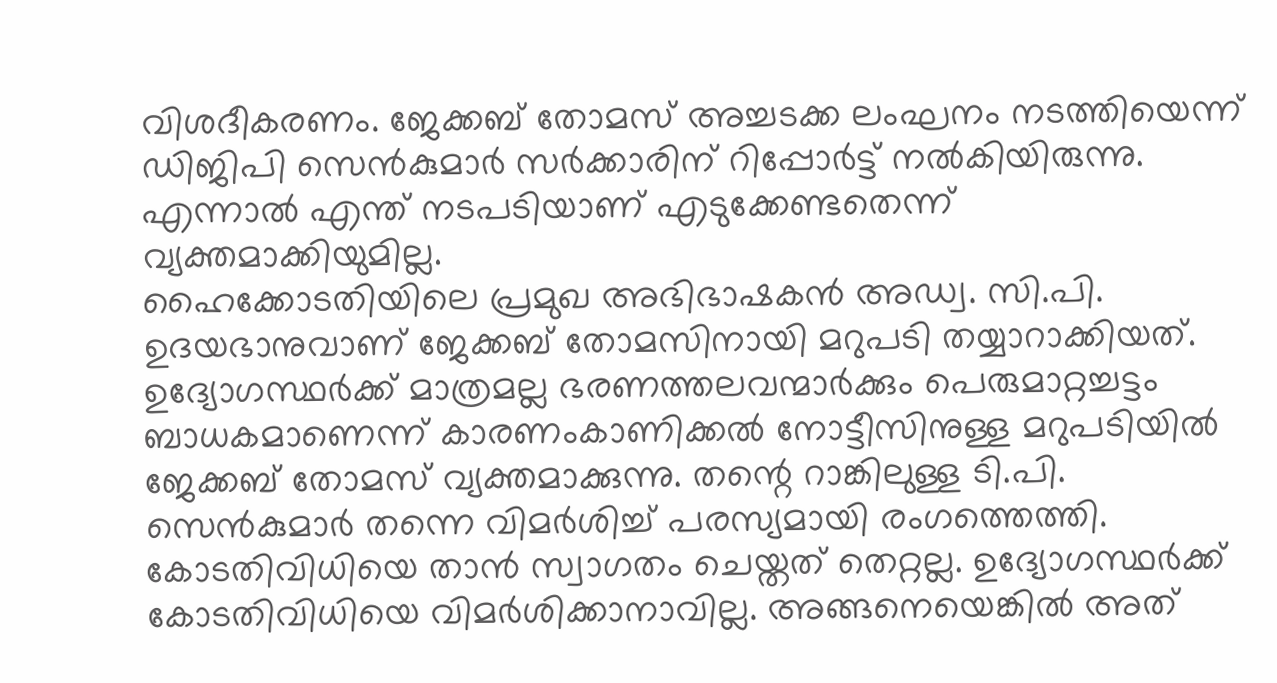വിശദീകരണം. ജേക്കബ് തോമസ് അച്ചടക്ക ലംഘനം നടത്തിയെന്ന് ഡിജിപി സെന്‍കുമാര്‍ സര്‍ക്കാരിന് റിപ്പോര്‍ട്ട് നല്‍കിയിരുന്നു. എന്നാല്‍ എന്ത് നടപടിയാണ് എടുക്കേണ്ടതെന്ന് വ്യക്തമാക്കിയുമില്ല.
ഹൈക്കോടതിയിലെ പ്രമുഖ അഭിഭാഷകന്‍ അഡ്വ. സി.പി. ഉദയഭാനുവാണ് ജേക്കബ് തോമസിനായി മറുപടി തയ്യാറാക്കിയത്. ഉദ്യോഗസ്ഥര്‍ക്ക് മാത്രമല്ല ഭരണത്തലവന്മാര്‍ക്കും പെരുമാറ്റച്ചട്ടം ബാധകമാണെന്ന് കാരണംകാണിക്കല്‍ നോട്ടീസിനുള്ള മറുപടിയില്‍ ജേക്കബ് തോമസ് വ്യക്തമാക്കുന്നു. തന്റെ റാങ്കിലുള്ള ടി.പി. സെന്‍കുമാര്‍ തന്നെ വിമര്‍ശിച്ച് പരസ്യമായി രംഗത്തെത്തി. കോടതിവിധിയെ താന്‍ സ്വാഗതം ചെയ്തത് തെറ്റല്ല. ഉദ്യോഗസ്ഥര്‍ക്ക് കോടതിവിധിയെ വിമര്‍ശിക്കാനാവില്ല. അങ്ങനെയെങ്കില്‍ അത്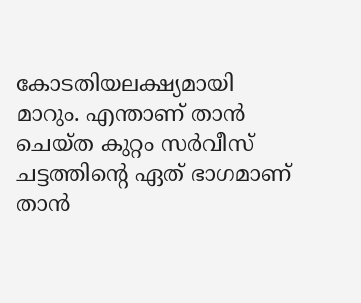കോടതിയലക്ഷ്യമായി മാറും. എന്താണ് താന്‍ ചെയ്ത കുറ്റം സര്‍വീസ് ചട്ടത്തിന്റെ ഏത് ഭാഗമാണ് താന്‍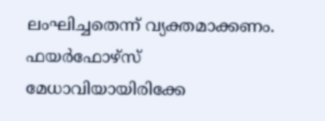ലംഘിച്ചതെന്ന് വ്യക്തമാക്കണം. ഫയര്‍ഫോഴ്‌സ് മേധാവിയായിരിക്കേ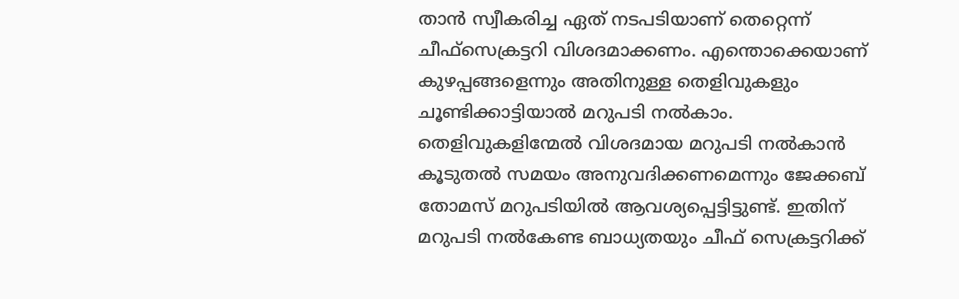താന്‍ സ്വീകരിച്ച ഏത് നടപടിയാണ് തെറ്റെന്ന് ചീഫ്‌സെക്രട്ടറി വിശദമാക്കണം. എന്തൊക്കെയാണ് കുഴപ്പങ്ങളെന്നും അതിനുള്ള തെളിവുകളും ചൂണ്ടിക്കാട്ടിയാല്‍ മറുപടി നല്‍കാം. തെളിവുകളിന്മേല്‍ വിശദമായ മറുപടി നല്‍കാന്‍ കൂടുതല്‍ സമയം അനുവദിക്കണമെന്നും ജേക്കബ് തോമസ് മറുപടിയില്‍ ആവശ്യപ്പെട്ടിട്ടുണ്ട്. ഇതിന് മറുപടി നല്‍കേണ്ട ബാധ്യതയും ചീഫ് സെക്രട്ടറിക്ക്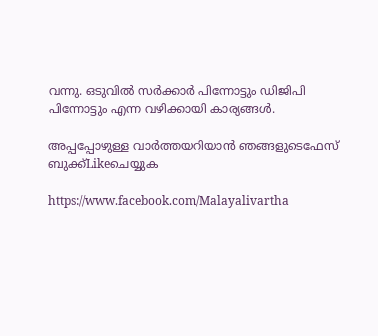വന്നു. ഒടുവില്‍ സര്‍ക്കാര്‍ പിന്നോട്ടും ഡിജിപി പിന്നോട്ടും എന്ന വഴിക്കായി കാര്യങ്ങള്‍.

അപ്പപ്പോഴുള്ള വാര്‍ത്തയറിയാന്‍ ഞങ്ങളുടെഫേസ്‌ ബുക്ക്‌Likeചെയ്യുക

https://www.facebook.com/Malayalivartha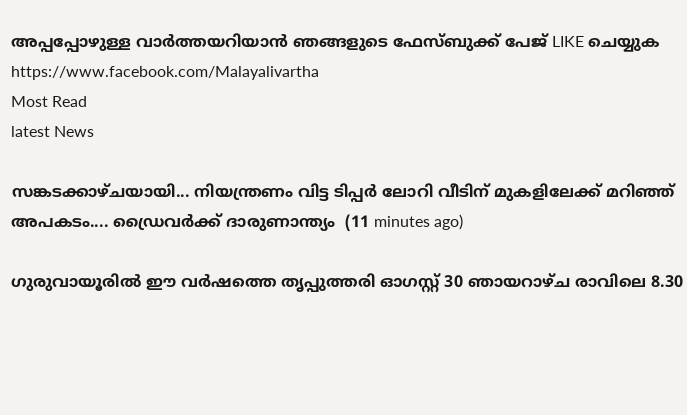അപ്പപ്പോഴുള്ള വാര്‍ത്തയറിയാന്‍ ഞങ്ങളുടെ ഫേസ്‌ബുക്ക്‌ പേജ് LIKE ചെയ്യുക
https://www.facebook.com/Malayalivartha
Most Read
latest News

സങ്കടക്കാഴ്ചയായി... നിയന്ത്രണം വിട്ട ടിപ്പർ ലോറി വീടിന് മുകളിലേക്ക് മറിഞ്ഞ് അപകടം.... ഡ്രൈവർക്ക് ദാരുണാന്ത്യം  (11 minutes ago)

ഗുരുവായൂരിൽ ഈ വർഷത്തെ തൃപ്പുത്തരി ഓഗസ്റ്റ് 30 ഞായറാഴ്ച രാവിലെ 8.30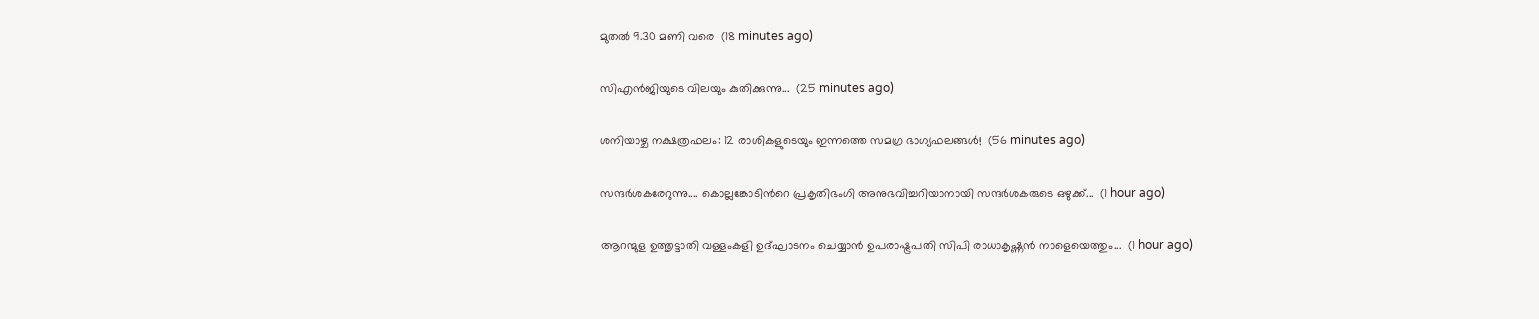മുതൽ 9.30 മണി വരെ  (18 minutes ago)

സിഎൻജിയുടെ വിലയും കുതിക്കുന്നു...  (25 minutes ago)

ശനിയാഴ്ച നക്ഷത്രഫലം: 12 രാശികളുടെയും ഇന്നത്തെ സമഗ്ര ഭാഗ്യഫലങ്ങൾ!  (56 minutes ago)

സന്ദർശകരേറുന്നു.... കൊല്ലങ്കോടിൻറെ പ്രകൃതിഭംഗി അനുഭവിച്ചറിയാനായി സന്ദർശകരുടെ ഒഴുക്ക്...  (1 hour ago)

ആറന്മുള ഉത്തൃട്ടാതി വള്ളംകളി ഉദ്ഘാടനം ചെയ്യാൻ ഉപരാഷ്ട്രപതി സിപി രാധാകൃഷ്ണൻ നാളെയെത്തും...  (1 hour ago)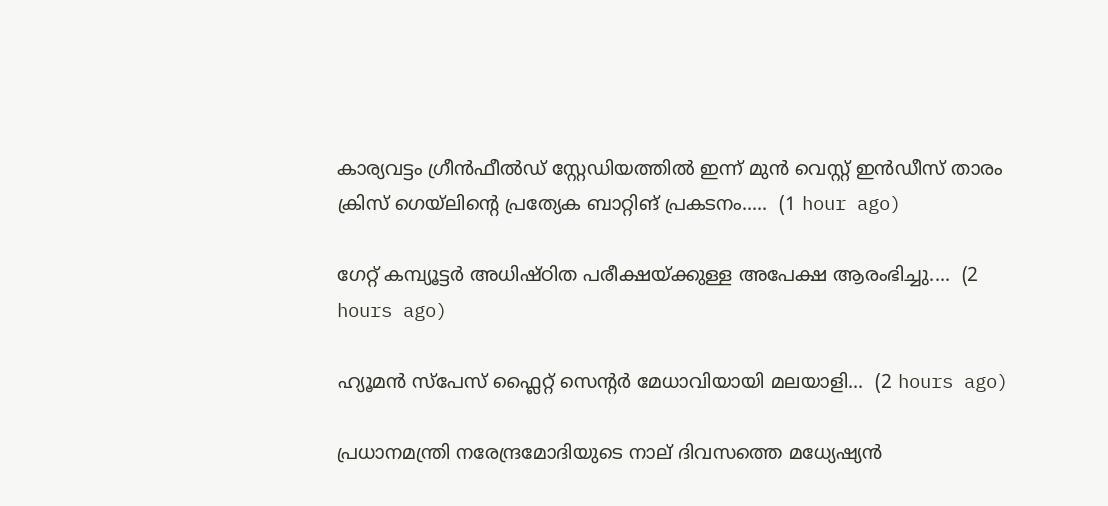കാര്യവട്ടം ഗ്രീൻഫീൽഡ് സ്റ്റേഡിയത്തിൽ ഇന്ന് മുൻ വെസ്റ്റ് ഇൻഡീസ് താരം ക്രിസ് ഗെയ്‌ലിന്റെ പ്രത്യേക ബാറ്റിങ് പ്രകടനം.....  (1 hour ago)

ഗേറ്റ് കമ്പ്യൂട്ടർ അധിഷ്ഠിത പരീക്ഷയ്ക്കുള്ള അപേക്ഷ ആരംഭിച്ചു....  (2 hours ago)

ഹ്യൂമൻ സ്‌പേസ് ഫ്ലൈറ്റ് സെന്റർ മേധാവിയായി മലയാളി...  (2 hours ago)

പ്രധാനമന്ത്രി നരേന്ദ്രമോദിയുടെ നാല് ദിവസത്തെ മധ്യേഷ്യൻ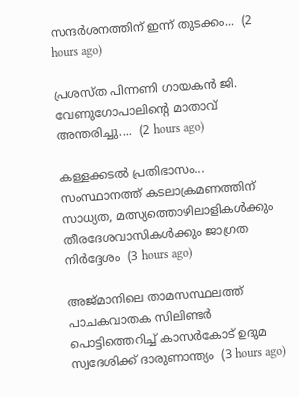സന്ദർശനത്തിന് ഇന്ന് തുടക്കം...  (2 hours ago)

പ്രശസ്ത പിന്നണി ഗായകൻ ജി. വേണുഗോപാലിന്റെ മാതാവ് അന്തരിച്ചു....  (2 hours ago)

കള്ളക്കടൽ പ്രതിഭാസം... സംസ്ഥാനത്ത് കടലാക്രമണത്തിന് സാധ്യത, മത്സ്യത്തൊഴിലാളികൾക്കും തീരദേശവാസികൾക്കും ജാഗ്രത നിർദ്ദേശം  (3 hours ago)

അജ്മാനിലെ താമസസ്ഥലത്ത് പാചകവാതക സിലിണ്ടർ പൊട്ടിത്തെറിച്ച് കാസർകോട്‌ ഉദുമ സ്വദേശിക്ക് ദാരുണാന്ത്യം  (3 hours ago)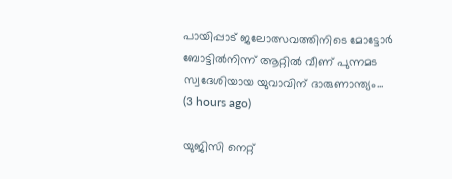പായിപ്പാട് ജലോത്സവത്തിനിടെ മോട്ടോർ ബോട്ടിൽനിന്ന് ആറ്റിൽ വീണ് പുന്നമട സ്വദേശിയായ യുവാവിന് ദാരുണാന്ത്യം...  (3 hours ago)

യുജിസി നെറ്റ്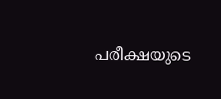പരീക്ഷയുടെ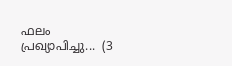ഫലം പ്രഖ്യാപിച്ചു...  (3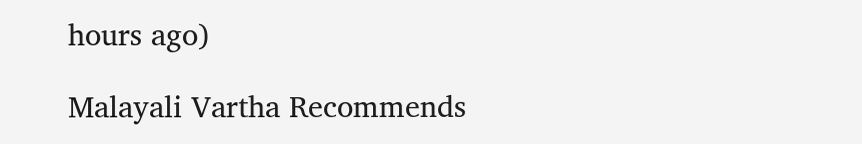hours ago)

Malayali Vartha Recommends